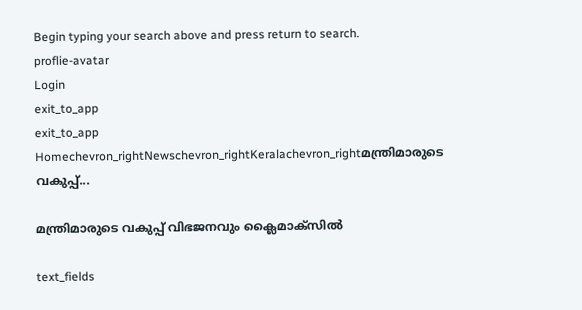Begin typing your search above and press return to search.
proflie-avatar
Login
exit_to_app
exit_to_app
Homechevron_rightNewschevron_rightKeralachevron_rightമന്ത്രിമാരുടെ വകുപ്പ്...

മന്ത്രിമാരുടെ വകുപ്പ് വിഭജനവും ക്ലൈമാക്സിൽ

text_fields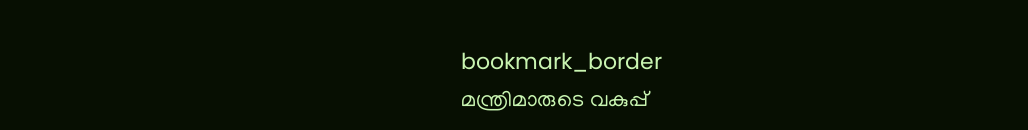bookmark_border
മന്ത്രിമാരുടെ വകുപ്പ്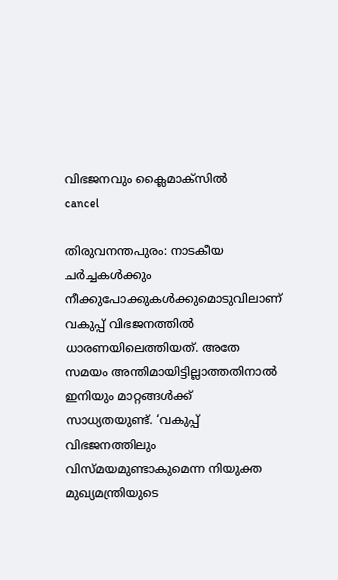വിഭജനവും ക്ലൈമാക്സിൽ
cancel

തിരുവനന്തപുരം: നാടകീയ ചർച്ചകൾക്കും നീക്കുപോക്കുകൾക്കുമൊടുവിലാണ് വകുപ്പ് വിഭജനത്തിൽ ധാരണയിലെത്തിയത്. അതേ സമയം അന്തിമായിട്ടില്ലാത്തതിനാൽ ഇനിയും മാറ്റങ്ങൾക്ക് സാധ്യതയുണ്ട്. ‘വകുപ്പ് വിഭജനത്തിലും വിസ്മയമുണ്ടാകുമെന്ന നിയുക്ത മുഖ്യമന്ത്രിയുടെ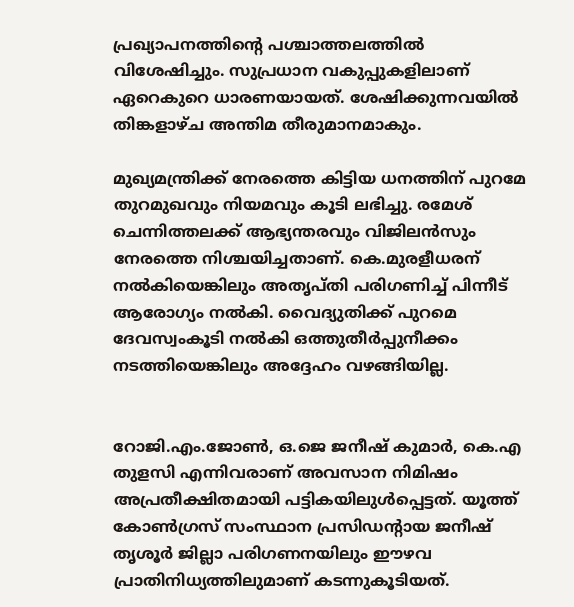പ്രഖ്യാപനത്തിന്‍റെ പശ്ചാത്തലത്തിൽ വിശേഷിച്ചും. സുപ്രധാന വകുപ്പുകളിലാണ് ഏറെകുറെ ധാരണയായത്. ശേഷിക്കുന്നവയിൽ തിങ്കളാഴ്ച അന്തിമ തീരുമാനമാകും.

മുഖ്യമന്ത്രിക്ക് നേരത്തെ കിട്ടിയ ധനത്തിന് പുറമേ തുറമുഖവും നിയമവും കൂടി ലഭിച്ചു. രമേശ് ചെന്നിത്തലക്ക് ആഭ്യന്തരവും വിജിലൻസും നേരത്തെ നിശ്ചയിച്ചതാണ്. കെ.മുരളീധരന് നൽകിയെങ്കിലും അതൃപ്തി പരിഗണിച്ച് പിന്നീട് ആരോഗ്യം നൽകി. വൈദ്യുതിക്ക് പുറമെ ദേവസ്വംകൂടി നൽകി ഒത്തുതീർപ്പുനീക്കം നടത്തിയെങ്കിലും അദ്ദേഹം വഴങ്ങിയില്ല.


റോജി.എം.ജോൺ, ഒ.ജെ ജനീഷ് കുമാർ, കെ.എ തുളസി എന്നിവരാണ് അവസാന നിമിഷം അപ്രതീക്ഷിതമായി പട്ടികയിലുൾപ്പെട്ടത്. യൂത്ത് കോൺഗ്രസ് സംസ്ഥാന പ്രസിഡന്റായ ജനീഷ് തൃശൂർ ജില്ലാ പരിഗണനയിലും ഈഴവ പ്രാതിനിധ്യത്തിലുമാണ് കടന്നുകൂടിയത്.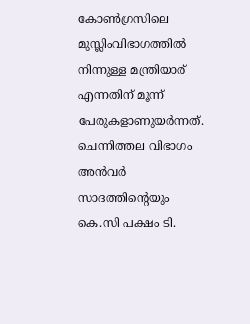കോൺഗ്രസിലെ മുസ്ലിംവിഭാഗത്തിൽ നിന്നുള്ള മന്ത്രിയാര് എന്നതിന് മൂന്ന് പേരുകളാണുയർന്നത്. ചെന്നിത്തല വിഭാഗം അൻവർ സാദത്തിന്‍റെയും കെ.സി പക്ഷം ടി.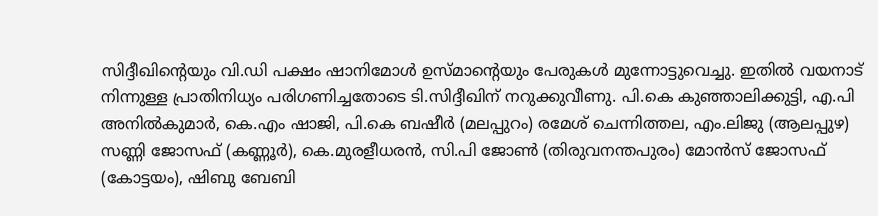സിദ്ദീഖിന്‍റെയും വി.ഡി പക്ഷം ഷാനിമോൾ ഉസ്മാന്‍റെയും പേരുകൾ മുന്നോട്ടുവെച്ചു. ഇതിൽ വയനാട് നിന്നുള്ള പ്രാതിനിധ്യം പരിഗണിച്ചതോടെ ടി.സിദ്ദീഖിന് നറുക്കുവീണു. പി.കെ കുഞ്ഞാലിക്കുട്ടി, എ.പി അനിൽകുമാർ, കെ.എം ഷാജി, പി.കെ ബഷീർ (മലപ്പുറം) രമേശ് ചെന്നിത്തല, എം.ലിജു (ആലപ്പുഴ) സണ്ണി ജോസഫ് (കണ്ണൂർ), കെ.മുരളീധരൻ, സി.പി ജോൺ (തിരുവനന്തപുരം) മോൻസ് ജോസഫ് (കോട്ടയം), ഷിബു ബേബി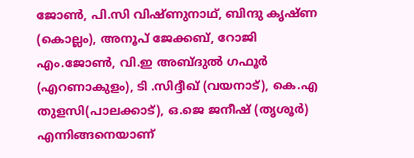ജോൺ, പി.സി വിഷ്ണുനാഥ്, ബിന്ദു കൃഷ്ണ (കൊല്ലം), അനൂപ് ജേക്കബ്, റോജി എം.ജോൺ, വി.ഇ അബ്ദുൽ ഗഫൂർ (എറണാകുളം), ടി .സിദ്ദീഖ് (വയനാട്), കെ.എ തുളസി(പാലക്കാട്), ഒ.ജെ ജനീഷ് (തൃശൂർ) എന്നിങ്ങനെയാണ്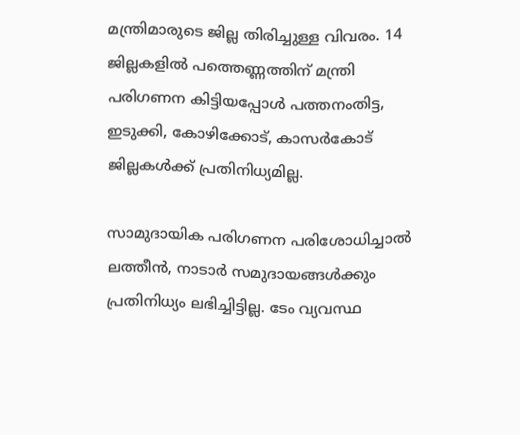മന്ത്രിമാരുടെ ജില്ല തിരിച്ചുള്ള വിവരം. 14 ജില്ലകളിൽ പത്തെണ്ണത്തിന് മന്ത്രി പരിഗണന കിട്ടിയപ്പോൾ പത്തനംതിട്ട, ഇടുക്കി, കോഴിക്കോട്, കാസർകോട് ജില്ലകൾക്ക് പ്രതിനിധ്യമില്ല.

സാമുദായിക പരിഗണന പരിശോധിച്ചാൽ ലത്തീൻ, നാടാർ സമുദായങ്ങൾക്കും പ്രതിനിധ്യം ലഭിച്ചിട്ടില്ല. ടേം വ്യവസ്ഥ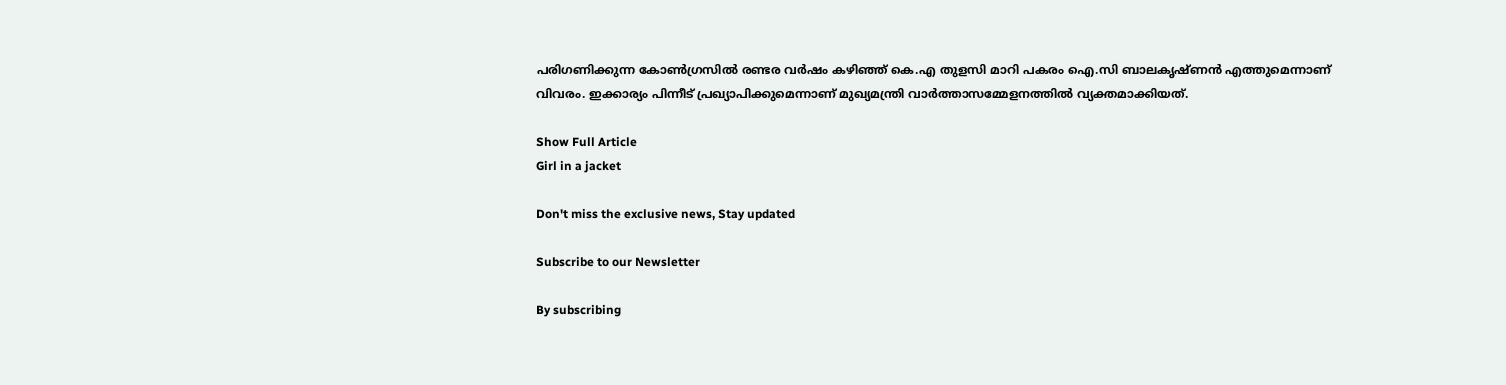പരിഗണിക്കുന്ന കോൺഗ്രസിൽ രണ്ടര വർഷം കഴിഞ്ഞ് കെ.എ തുളസി മാറി പകരം ഐ.സി ബാലകൃഷ്ണൻ എത്തുമെന്നാണ് വിവരം. ഇക്കാര്യം പിന്നീട് പ്രഖ്യാപിക്കുമെന്നാണ് മുഖ്യമന്ത്രി വാർത്താസമ്മേളനത്തിൽ വ്യക്തമാക്കിയത്.

Show Full Article
Girl in a jacket

Don't miss the exclusive news, Stay updated

Subscribe to our Newsletter

By subscribing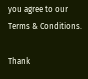you agree to our Terms & Conditions.

Thank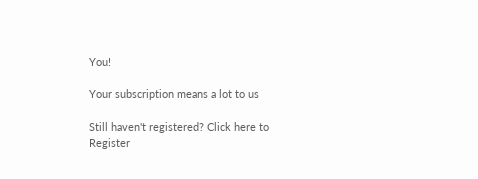You!

Your subscription means a lot to us

Still haven't registered? Click here to Register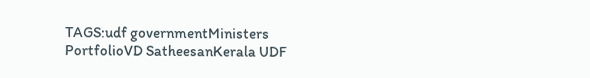TAGS:udf governmentMinisters PortfolioVD SatheesanKerala UDF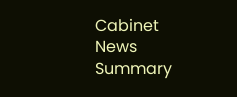Cabinet
News Summary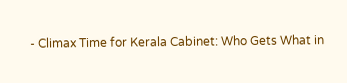- Climax Time for Kerala Cabinet: Who Gets What in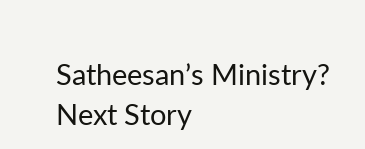Satheesan’s Ministry?
Next Story